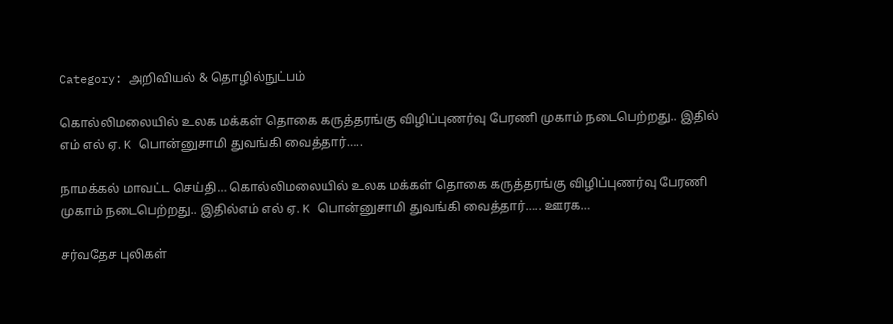Category: அறிவியல் & தொழில்நுட்பம்

கொல்லிமலையில் உலக மக்கள் தொகை கருத்தரங்கு விழிப்புணர்வு பேரணி முகாம் நடைபெற்றது.. இதில்
எம் எல் ஏ. K பொன்னுசாமி துவங்கி வைத்தார்…..

நாமக்கல் மாவட்ட செய்தி… கொல்லிமலையில் உலக மக்கள் தொகை கருத்தரங்கு விழிப்புணர்வு பேரணி முகாம் நடைபெற்றது.. இதில்எம் எல் ஏ. K பொன்னுசாமி துவங்கி வைத்தார்….. ஊரக…

சர்வதேச புலிகள்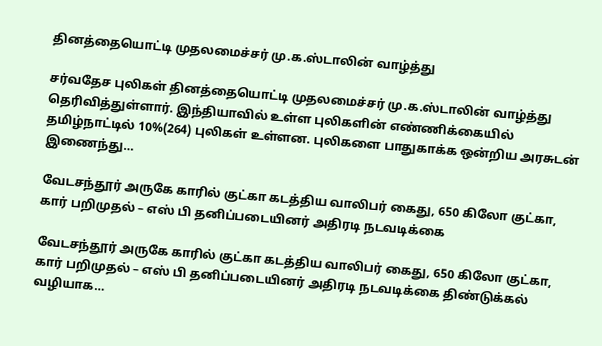தினத்தையொட்டி முதலமைச்சர் மு.க.ஸ்டாலின் வாழ்த்து

சர்வதேச புலிகள் தினத்தையொட்டி முதலமைச்சர் மு.க.ஸ்டாலின் வாழ்த்து தெரிவித்துள்ளார். இந்தியாவில் உள்ள புலிகளின் எண்ணிக்கையில் தமிழ்நாட்டில் 10%(264) புலிகள் உள்ளன. புலிகளை பாதுகாக்க ஒன்றிய அரசுடன் இணைந்து…

வேடசந்தூர் அருகே காரில் குட்கா கடத்திய வாலிபர் கைது, 650 கிலோ குட்கா, கார் பறிமுதல் – எஸ் பி தனிப்படையினர் அதிரடி நடவடிக்கை

வேடசந்தூர் அருகே காரில் குட்கா கடத்திய வாலிபர் கைது, 650 கிலோ குட்கா, கார் பறிமுதல் – எஸ் பி தனிப்படையினர் அதிரடி நடவடிக்கை திண்டுக்கல் வழியாக…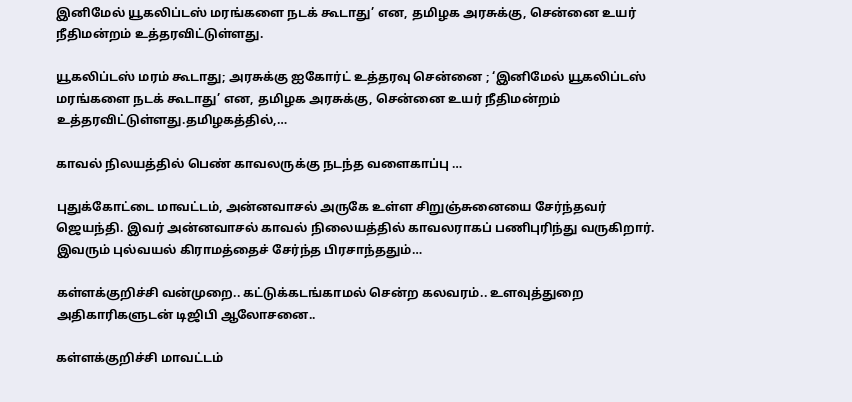இனிமேல் யூகலிப்டஸ் மரங்களை நடக் கூடாது’ என, தமிழக அரசுக்கு, சென்னை உயர் நீதிமன்றம் உத்தரவிட்டுள்ளது.

யூகலிப்டஸ் மரம் கூடாது; அரசுக்கு ஐகோர்ட் உத்தரவு சென்னை ; ‘இனிமேல் யூகலிப்டஸ் மரங்களை நடக் கூடாது’ என, தமிழக அரசுக்கு, சென்னை உயர் நீதிமன்றம் உத்தரவிட்டுள்ளது.தமிழகத்தில்,…

காவல் நிலயத்தில் பெண் காவலருக்கு நடந்த வளைகாப்பு …

புதுக்கோட்டை மாவட்டம், அன்னவாசல் அருகே உள்ள சிறுஞ்சுனையை சேர்ந்தவர் ஜெயந்தி. இவர் அன்னவாசல் காவல் நிலையத்தில் காவலராகப் பணிபுரிந்து வருகிறார். இவரும் புல்வயல் கிராமத்தைச் சேர்ந்த பிரசாந்ததும்…

கள்ளக்குறிச்சி வன்முறை.. கட்டுக்கடங்காமல் சென்ற கலவரம்.. உளவுத்துறை அதிகாரிகளுடன் டிஜிபி ஆலோசனை..

கள்ளக்குறிச்சி மாவட்டம்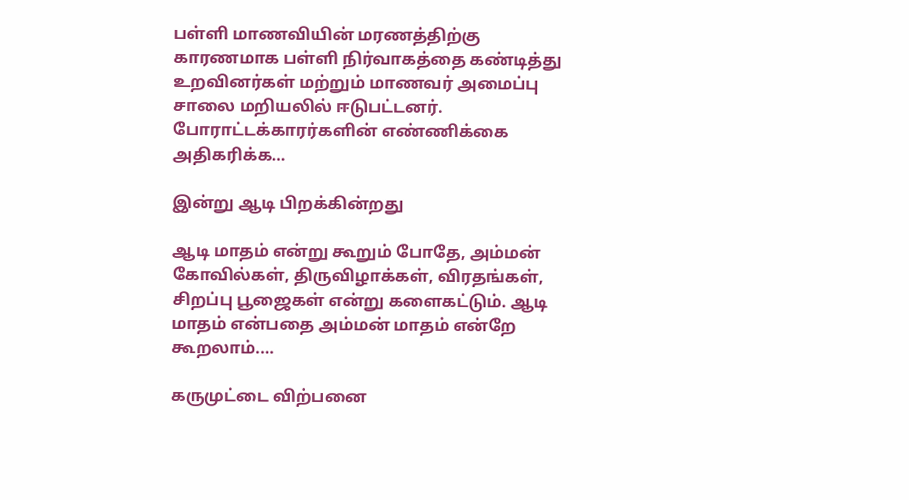பள்ளி மாணவியின் மரணத்திற்கு காரணமாக பள்ளி நிர்வாகத்தை கண்டித்து உறவினர்கள் மற்றும் மாணவர் அமைப்பு சாலை மறியலில் ஈடுபட்டனர்.   போராட்டக்காரர்களின் எண்ணிக்கை அதிகரிக்க…

இன்று ஆடி பிறக்கின்றது

ஆடி மாதம் என்று கூறும் போதே, அம்மன் கோவில்கள், திருவிழாக்கள், விரதங்கள், சிறப்பு பூஜைகள் என்று களைகட்டும். ஆடி மாதம் என்பதை அம்மன் மாதம் என்றே கூறலாம்.…

கருமுட்டை விற்பனை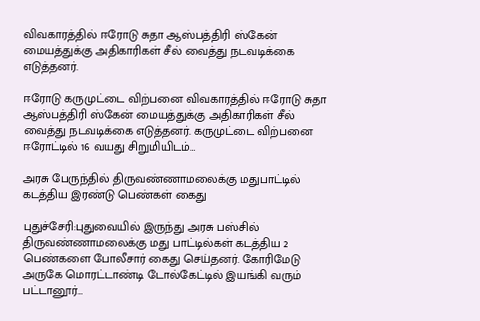விவகாரத்தில் ஈரோடு சுதா ஆஸ்பத்திரி ஸ்கேன் மையத்துக்கு அதிகாரிகள் சீல் வைத்து நடவடிக்கை எடுத்தனர்.

ஈரோடு கருமுட்டை விற்பனை விவகாரத்தில் ஈரோடு சுதா ஆஸ்பத்திரி ஸ்கேன் மையத்துக்கு அதிகாரிகள் சீல் வைத்து நடவடிக்கை எடுத்தனர். கருமுட்டை விற்பனை ஈரோட்டில் 16 வயது சிறுமியிடம்…

அரசு பேருந்தில் திருவண்ணாமலைக்கு மதுபாட்டில் கடத்திய இரண்டு பெண்கள் கைது

புதுச்சேரி:புதுவையில் இருந்து அரசு பஸ்சில் திருவண்ணாமலைக்கு மது பாட்டில்கள் கடத்திய 2 பெண்களை போலீசார் கைது செய்தனர். கோரிமேடு அருகே மொரட்டாண்டி டோல்கேட்டில் இயங்கி வரும் பட்டானூர்…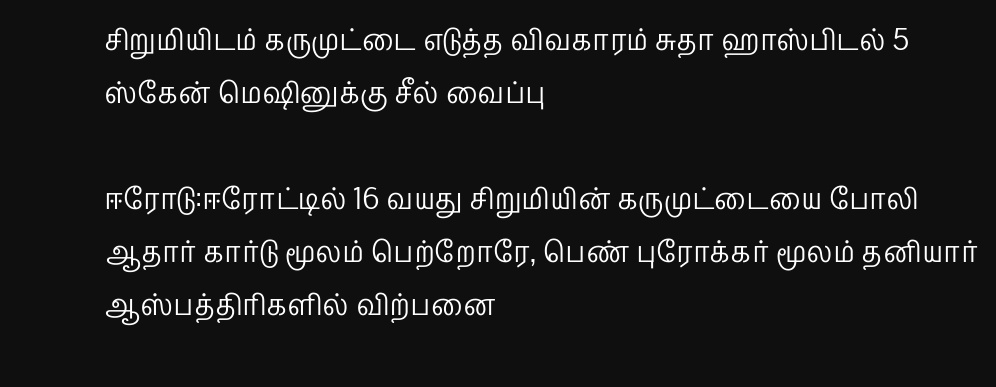சிறுமியிடம் கருமுட்டை எடுத்த விவகாரம் சுதா ஹாஸ்பிடல் 5 ஸ்கேன் மெஷினுக்கு சீல் வைப்பு

ஈரோடு:ஈரோட்டில் 16 வயது சிறுமியின் கருமுட்டையை போலி ஆதார் கார்டு மூலம் பெற்றோரே, பெண் புரோக்கர் மூலம் தனியார் ஆஸ்பத்திரிகளில் விற்பனை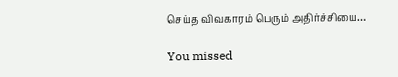செய்த விவகாரம் பெரும் அதிர்ச்சியை…

You missed